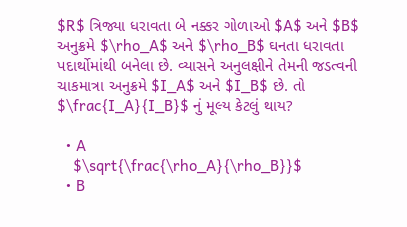$R$ ત્રિજ્યા ધરાવતા બે નક્કર ગોળાઓ $A$ અને $B$ અનુક્રમે $\rho_A$ અને $\rho_B$ ઘનતા ધરાવતા પદાર્થોમાંથી બનેલા છે. વ્યાસને અનુલક્ષીને તેમની જડત્વની ચાકમાત્રા અનુક્રમે $I_A$ અને $I_B$ છે. તો $\frac{I_A}{I_B}$ નું મૂલ્ય કેટલું થાય?

  • A
    $\sqrt{\frac{\rho_A}{\rho_B}}$
  • B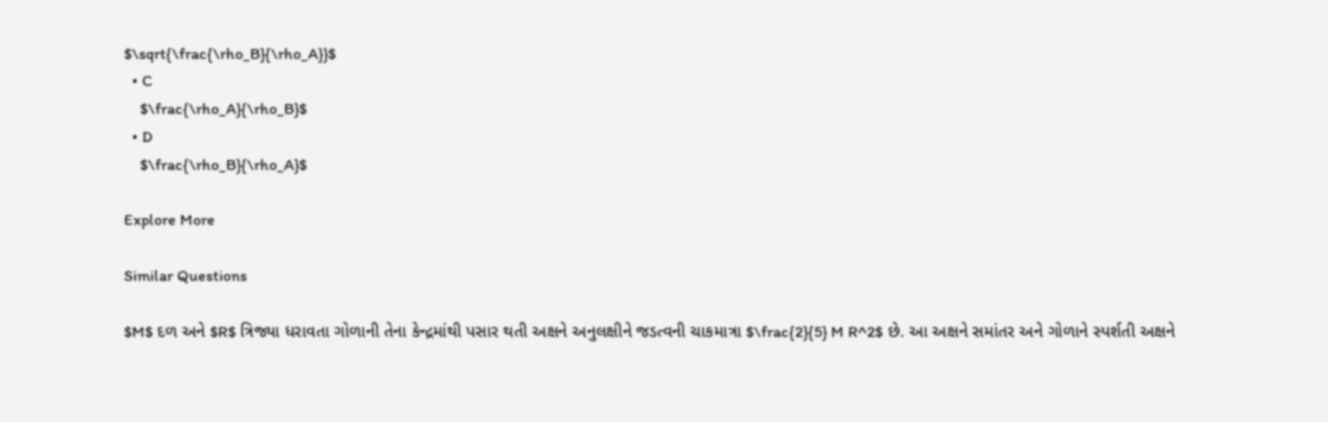$\sqrt{\frac{\rho_B}{\rho_A}}$
  • C
    $\frac{\rho_A}{\rho_B}$
  • D
    $\frac{\rho_B}{\rho_A}$

Explore More

Similar Questions

$M$ દળ અને $R$ ત્રિજ્યા ધરાવતા ગોળાની તેના કેન્દ્રમાંથી પસાર થતી અક્ષને અનુલક્ષીને જડત્વની ચાકમાત્રા $\frac{2}{5} M R^2$ છે. આ અક્ષને સમાંતર અને ગોળાને સ્પર્શતી અક્ષને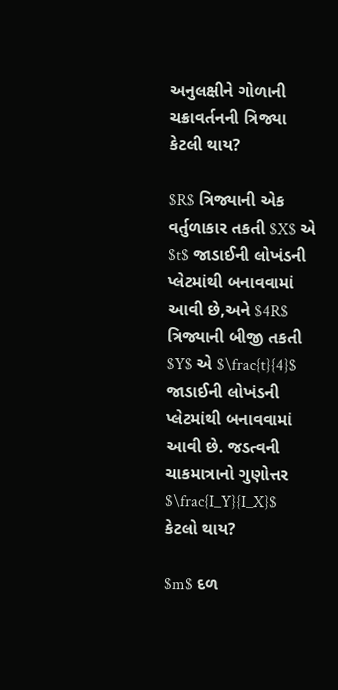અનુલક્ષીને ગોળાની ચક્રાવર્તનની ત્રિજ્યા કેટલી થાય?

$R$ ત્રિજ્યાની એક વર્તુળાકાર તકતી $X$ એ $t$ જાડાઈની લોખંડની પ્લેટમાંથી બનાવવામાં આવી છે,અને $4R$ ત્રિજ્યાની બીજી તકતી $Y$ એ $\frac{t}{4}$ જાડાઈની લોખંડની પ્લેટમાંથી બનાવવામાં આવી છે. જડત્વની ચાકમાત્રાનો ગુણોત્તર $\frac{I_Y}{I_X}$ કેટલો થાય?

$m$ દળ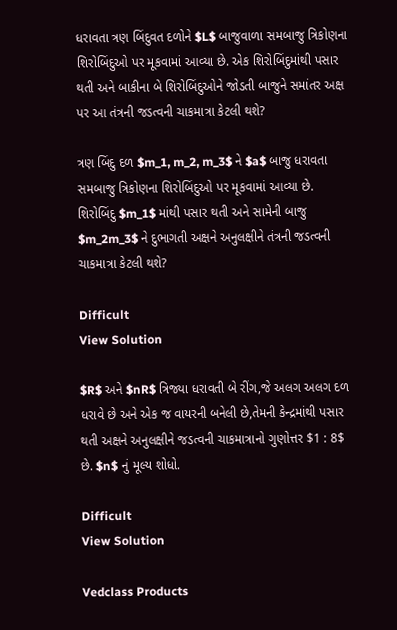ધરાવતા ત્રણ બિંદુવત દળોને $L$ બાજુવાળા સમબાજુ ત્રિકોણના શિરોબિંદુઓ પર મૂકવામાં આવ્યા છે. એક શિરોબિંદુમાંથી પસાર થતી અને બાકીના બે શિરોબિંદુઓને જોડતી બાજુને સમાંતર અક્ષ પર આ તંત્રની જડત્વની ચાકમાત્રા કેટલી થશે?

ત્રણ બિંદુ દળ $m_1, m_2, m_3$ ને $a$ બાજુ ધરાવતા સમબાજુ ત્રિકોણના શિરોબિંદુઓ પર મૂકવામાં આવ્યા છે. શિરોબિંદુ $m_1$ માંથી પસાર થતી અને સામેની બાજુ $m_2m_3$ ને દુભાગતી અક્ષને અનુલક્ષીને તંત્રની જડત્વની ચાકમાત્રા કેટલી થશે?

Difficult
View Solution

$R$ અને $nR$ ત્રિજ્યા ધરાવતી બે રીંગ,જે અલગ અલગ દળ ધરાવે છે અને એક જ વાયરની બનેલી છે,તેમની કેન્દ્રમાંથી પસાર થતી અક્ષને અનુલક્ષીને જડત્વની ચાકમાત્રાનો ગુણોત્તર $1 : 8$ છે. $n$ નું મૂલ્ય શોધો.

Difficult
View Solution

Vedclass Products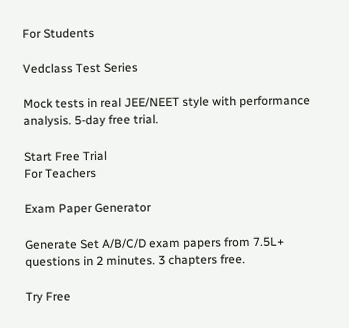For Students

Vedclass Test Series

Mock tests in real JEE/NEET style with performance analysis. 5-day free trial.

Start Free Trial
For Teachers

Exam Paper Generator

Generate Set A/B/C/D exam papers from 7.5L+ questions in 2 minutes. 3 chapters free.

Try Free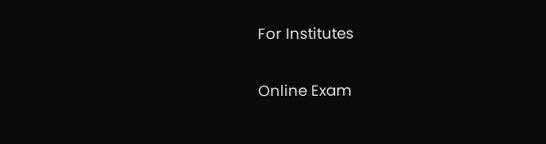For Institutes

Online Exam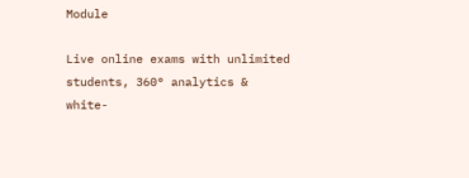Module

Live online exams with unlimited students, 360° analytics & white-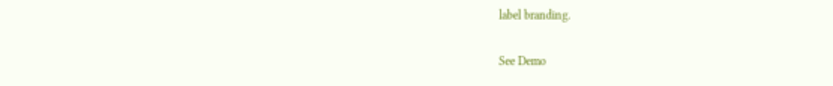label branding.

See Demo